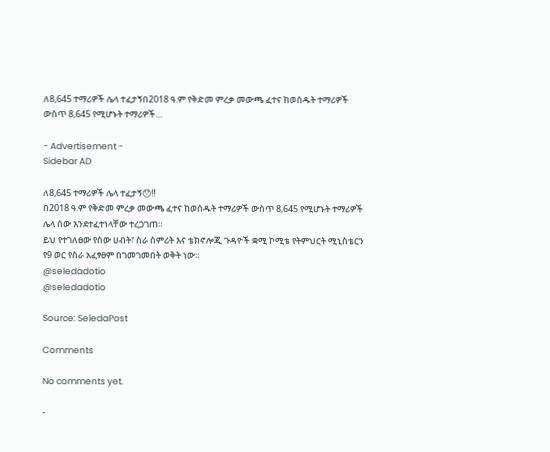ለ8,645 ተማሪዎች ሌላ ተፈታኝበ2018 ዓ.ም የቅድመ ምረቃ መውጫ ፈተና ከወሰዱት ተማሪዎች ውስጥ 8,645 የሚሆኑት ተማሪዎች…

- Advertisement -
Sidebar AD

ለ8,645 ተማሪዎች ሌላ ተፈታኝ😯‼
በ2018 ዓ.ም የቅድመ ምረቃ መውጫ ፈተና ከወሰዱት ተማሪዎች ውስጥ 8,645 የሚሆኑት ተማሪዎች ሌላ ሰው እንደተፈተነላቸው ተረጋገጠ።
ይህ የተገለፀው የሰው ሀብት፣ ስራ ስምሪት እና ቴክኖሎጂ ጉዳዮች ቋሚ ኮሚቴ የትምህርት ሚኒስቴርን የ9 ወር የስራ አፈፃፀም በገመገመበት ወቅት ነው።
@seledadotio
@seledadotio

Source: SeledaPost

Comments

No comments yet.

-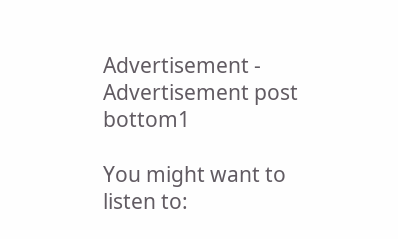Advertisement -
Advertisement post bottom1

You might want to listen to: